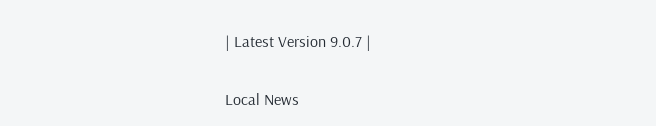| Latest Version 9.0.7 |

Local News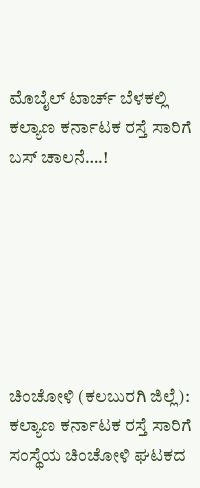ಮೊಬೈಲ್ ಟಾರ್ಚ್ ಬೆಳಕಲ್ಲಿ‌ ಕಲ್ಯಾಣ ಕರ್ನಾಟಕ ರಸ್ತೆ ಸಾರಿಗೆ ಬಸ್ ಚಾಲನೆ….!







ಚಿಂಚೋಳಿ (ಕಲಬುರಗಿ ಜಿಲ್ಲೆ): ಕಲ್ಯಾಣ ಕರ್ನಾಟಕ ರಸ್ತೆ ಸಾರಿಗೆ ಸಂಸ್ಥೆಯ ಚಿಂಚೋಳಿ ಘಟಕದ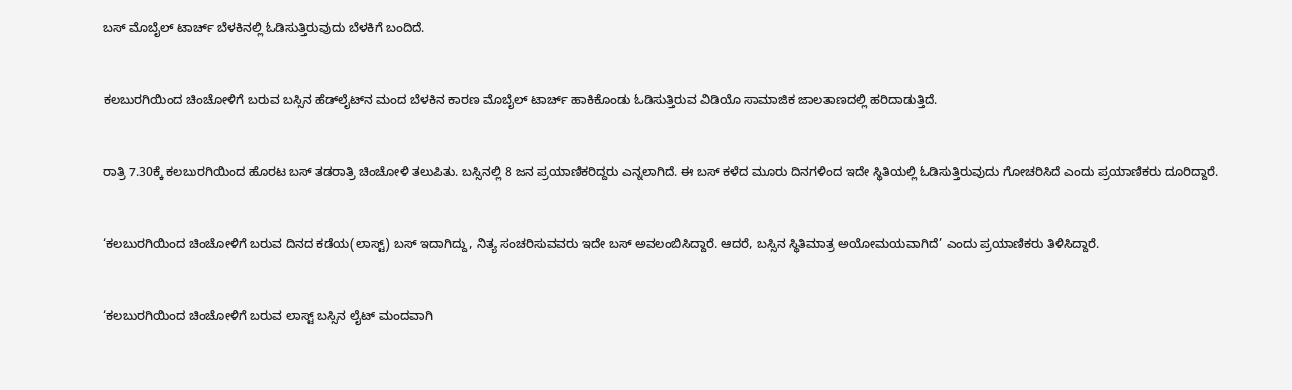ಬಸ್‌ ಮೊಬೈಲ್‌ ಟಾರ್ಚ್ ಬೆಳಕಿನಲ್ಲಿ ಓಡಿಸುತ್ತಿರುವುದು ಬೆಳಕಿಗೆ ಬಂದಿದೆ.



ಕಲಬುರಗಿಯಿಂದ ಚಿಂಚೋಳಿಗೆ ಬರುವ ಬಸ್ಸಿನ‌ ಹೆಡ್‌ಲೈಟ್‌ನ‌ ಮಂದ ಬೆಳಕಿನ‌ ಕಾರಣ ಮೊಬೈಲ್‌ ಟಾರ್ಚ್‌ ಹಾಕಿ‌ಕೊಂಡು ಓಡಿಸುತ್ತಿರುವ ವಿಡಿಯೊ ಸಾಮಾಜಿಕ ಜಾಲತಾಣದಲ್ಲಿ ಹರಿದಾಡುತ್ತಿದೆ.



ರಾತ್ರಿ 7.30ಕ್ಕೆ ಕಲಬುರಗಿಯಿಂದ ಹೊರಟ ಬಸ್‌ ತಡರಾತ್ರಿ ಚಿಂಚೋಳಿ ತಲುಪಿತು. ಬಸ್ಸಿನಲ್ಲಿ 8 ಜನ ಪ್ರಯಾಣಿಕರಿದ್ದರು ಎನ್ನಲಾಗಿದೆ. ಈ ಬಸ್‌ ಕಳೆದ ಮೂರು ದಿನಗಳಿಂದ ಇದೇ ಸ್ಥಿತಿಯಲ್ಲಿ ಓಡಿಸುತ್ತಿರುವುದು ಗೋಚರಿಸಿದೆ ಎಂದು ಪ್ರಯಾಣಿಕರು ದೂರಿದ್ದಾರೆ.



‘ಕಲಬುರಗಿಯಿಂದ ಚಿಂಚೋಳಿಗೆ ಬರುವ ದಿನದ ಕಡೆಯ(ಲಾಸ್ಟ್‌) ಬಸ್ ಇದಾಗಿದ್ದು, ನಿತ್ಯ ಸಂಚರಿಸುವವರು ಇದೇ ಬಸ್ ಅವಲಂಬಿಸಿದ್ದಾರೆ. ಆದರೆ, ಬಸ್ಸಿನ ಸ್ಥಿತಿ‌ಮಾತ್ರ ಅಯೋಮಯವಾಗಿದೆ’ ಎಂದು ಪ್ರಯಾಣಿಕರು ತಿಳಿಸಿದ್ದಾರೆ.



‘ಕಲಬುರಗಿಯಿಂದ ಚಿಂಚೋಳಿಗೆ ಬರುವ ಲಾಸ್ಟ್‌ ಬಸ್ಸಿನ ಲೈಟ್‌ ಮಂದವಾಗಿ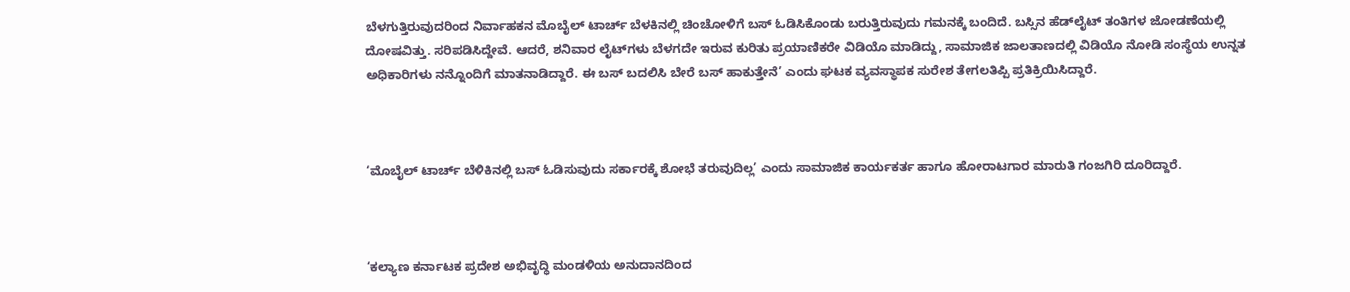ಬೆಳಗುತ್ತಿರುವುದರಿಂದ ನಿರ್ವಾಹಕನ ಮೊಬೈಲ್‌ ಟಾರ್ಚ್‌ ಬೆಳಕಿನಲ್ಲಿ‌ ಚಿಂಚೋಳಿಗೆ ಬಸ್‌ ಓಡಿಸಿಕೊಂಡು ಬರುತ್ತಿರುವುದು‌ ಗಮನಕ್ಕೆ ಬಂದಿದೆ. ಬಸ್ಸಿನ ಹೆಡ್‌ಲೈಟ್‌ ತಂತಿಗಳ ಜೋಡಣೆಯಲ್ಲಿ ದೋಷವಿತ್ತು. ಸರಿಪಡಿಸಿ‌ದ್ದೇವೆ. ಆದರೆ, ಶನಿವಾರ ಲೈಟ್‌ಗಳು ಬೆಳಗದೇ ಇರುವ ಕುರಿತು ಪ್ರಯಾಣಿಕ‌ರೇ ವಿಡಿಯೊ ಮಾಡಿದ್ದು, ಸಾಮಾಜಿಕ ಜಾಲತಾಣದಲ್ಲಿ ವಿಡಿಯೊ ನೋಡಿ ಸಂಸ್ಥೆಯ ಉನ್ನತ ಅಧಿಕಾರಿಗಳು‌ ನನ್ನೊಂದಿಗೆ ಮಾತನಾಡಿದ್ದಾರೆ. ಈ ಬಸ್‌ ಬದಲಿಸಿ‌ ಬೇರೆ ಬಸ್‌ ಹಾಕುತ್ತೇನೆ’ ಎಂದು ಘಟಕ ವ್ಯವಸ್ಥಾಪಕ ಸುರೇಶ ತೇಗಲತಿಪ್ಪಿ ಪ್ರತಿಕ್ರಿಯಿಸಿದ್ದಾರೆ.



‘ಮೊಬೈಲ್‌ ಟಾರ್ಚ್‌ ಬೆಳಿಕಿನಲ್ಲಿ ಬಸ್‌ ಓಡಿಸುವುದು ಸರ್ಕಾರಕ್ಕೆ ಶೋಭೆ ತರುವುದಿಲ್ಲ’ ಎಂದು‌ ಸಾಮಾಜಿಕ‌ ಕಾರ್ಯಕರ್ತ ಹಾಗೂ ಹೋರಾಟಗಾರ ಮಾರುತಿ ಗಂಜಗಿರಿ‌ ದೂರಿದ್ದಾರೆ.



‘ಕಲ್ಯಾಣ ಕರ್ನಾಟಕ‌ ಪ್ರದೇಶ ಅಭಿವೃದ್ಧಿ‌ ಮಂಡಳಿಯ ಅನುದಾನದಿಂದ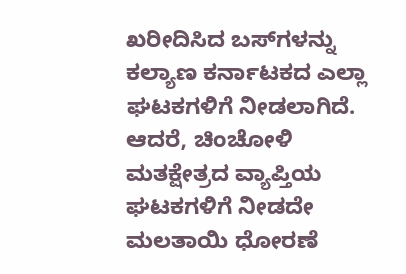ಖರೀದಿಸಿದ ಬಸ್‌ಗಳನ್ನು ಕಲ್ಯಾಣ ಕರ್ನಾಟಕದ ಎಲ್ಲಾ ಘಟಕಗಳಿಗೆ ನೀಡಲಾಗಿದೆ. ಆದರೆ, ಚಿಂಚೋಳಿ ಮತಕ್ಷೇತ್ರದ ವ್ಯಾಪ್ತಿಯ ಘಟಕಗಳಿಗೆ ನೀಡದೇ ಮಲತಾಯಿ ಧೋರಣೆ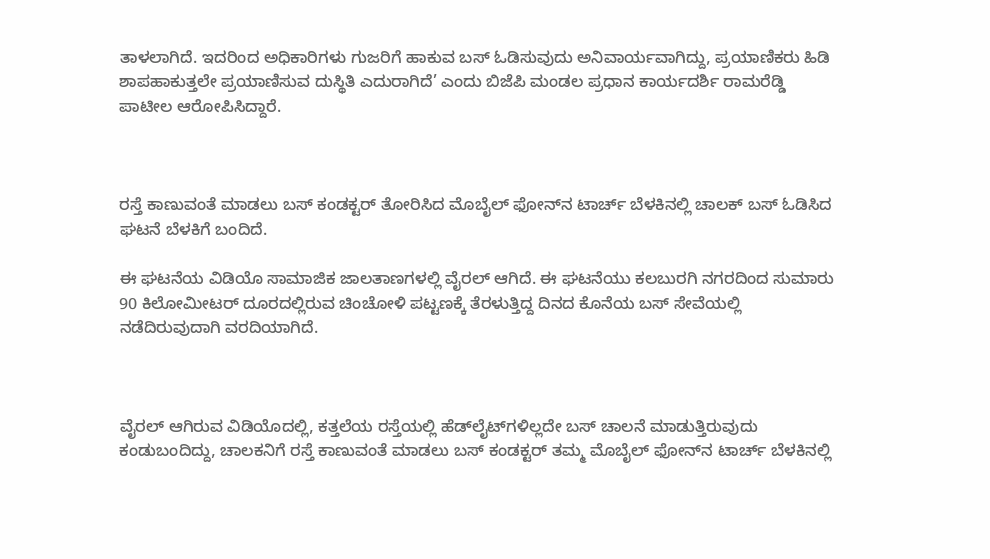ತಾಳಲಾಗಿದೆ. ಇದರಿಂದ ಅಧಿಕಾರಿಗಳು ಗುಜರಿಗೆ ಹಾಕುವ ಬಸ್‌ ಓಡಿಸುವುದು ಅನಿವಾರ್ಯವಾಗಿದ್ದು, ಪ್ರಯಾಣಿಕರು ಹಿಡಿ ಶಾಪಹಾಕುತ್ತಲೇ ಪ್ರಯಾಣಿಸುವ ದುಸ್ಥಿತಿ ಎದುರಾಗಿದೆ’ ಎಂದು ಬಿಜೆಪಿ‌ ಮಂಡಲ ಪ್ರಧಾನ‌ ಕಾರ್ಯದರ್ಶಿ ರಾಮರೆಡ್ಡಿ‌ ಪಾಟೀಲ ಆರೋಪಿಸಿದ್ದಾರೆ.



ರಸ್ತೆ ಕಾಣುವಂತೆ ಮಾಡಲು ಬಸ್‌ ಕಂಡಕ್ಟರ್‌ ತೋರಿಸಿದ ಮೊಬೈಲ್ ಫೋನ್‌ನ ಟಾರ್ಚ್ ಬೆಳಕಿನಲ್ಲಿ ಚಾಲಕ್‌ ಬಸ್‌ ಓಡಿಸಿದ ಘಟನೆ ಬೆಳಕಿಗೆ ಬಂದಿದೆ.

ಈ ಘಟನೆಯ ವಿಡಿಯೊ ಸಾಮಾಜಿಕ ಜಾಲತಾಣಗಳಲ್ಲಿ ವೈರಲ್ ಆಗಿದೆ. ಈ ಘಟನೆಯು ಕಲಬುರಗಿ ನಗರದಿಂದ ಸುಮಾರು 90 ಕಿಲೋಮೀಟರ್ ದೂರದಲ್ಲಿರುವ ಚಿಂಚೋಳಿ ಪಟ್ಟಣಕ್ಕೆ ತೆರಳುತ್ತಿದ್ದ ದಿನದ ಕೊನೆಯ ಬಸ್ ಸೇವೆಯಲ್ಲಿ ನಡೆದಿರುವುದಾಗಿ ವರದಿಯಾಗಿದೆ.



ವೈರಲ್ ಆಗಿರುವ ವಿಡಿಯೊದಲ್ಲಿ, ಕತ್ತಲೆಯ ರಸ್ತೆಯಲ್ಲಿ ಹೆಡ್‌ಲೈಟ್‌ಗಳಿಲ್ಲದೇ ಬಸ್ ಚಾಲನೆ ಮಾಡುತ್ತಿರುವುದು ಕಂಡುಬಂದಿದ್ದು, ಚಾಲಕನಿಗೆ ರಸ್ತೆ ಕಾಣುವಂತೆ ಮಾಡಲು ಬಸ್‌ ಕಂಡಕ್ಟರ್‌ ತಮ್ಮ ಮೊಬೈಲ್ ಫೋನ್‌ನ ಟಾರ್ಚ್ ಬೆಳಕಿನಲ್ಲಿ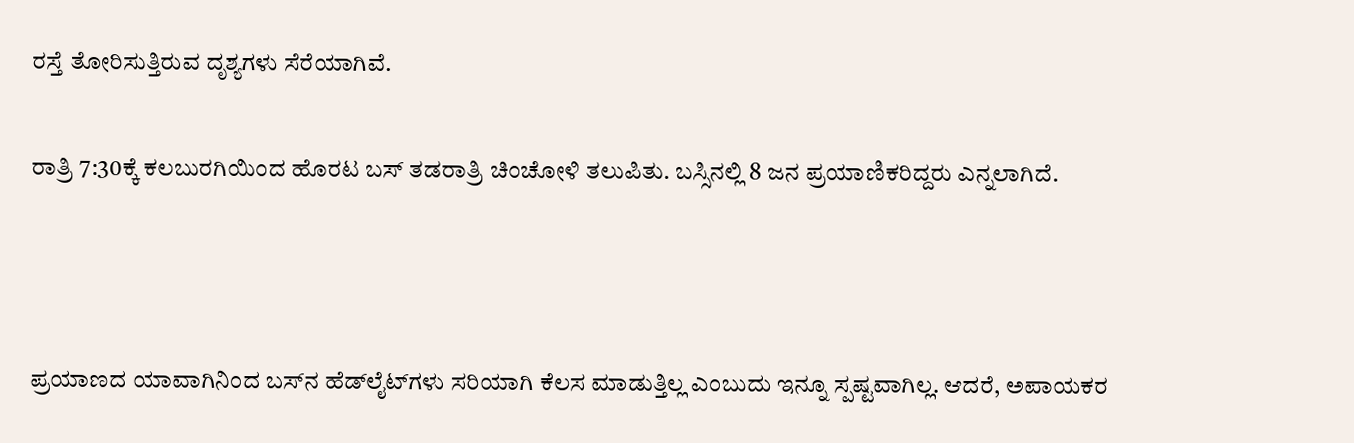ರಸ್ತೆ ತೋರಿಸುತ್ತಿರುವ ದೃಶ್ಯಗಳು ಸೆರೆಯಾಗಿವೆ.

ರಾತ್ರಿ 7:30ಕ್ಕೆ ಕಲಬುರಗಿಯಿಂದ ಹೊರಟ ಬಸ್ ತಡರಾತ್ರಿ ಚಿಂಚೋಳಿ ತಲುಪಿತು. ಬಸ್ಸಿನಲ್ಲಿ 8 ಜನ ಪ್ರಯಾಣಿಕರಿದ್ದರು ಎನ್ನಲಾಗಿದೆ.



ಪ್ರಯಾಣದ ಯಾವಾಗಿನಿಂದ ಬಸ್‌ನ ಹೆಡ್‌ಲೈಟ್‌ಗಳು ಸರಿಯಾಗಿ ಕೆಲಸ ಮಾಡುತ್ತಿಲ್ಲ ಎಂಬುದು ಇನ್ನೂ ಸ್ಪಷ್ಟವಾಗಿಲ್ಲ. ಆದರೆ, ಅಪಾಯಕರ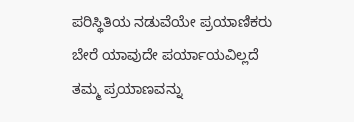ಪರಿಸ್ಥಿತಿಯ ನಡುವೆಯೇ ಪ್ರಯಾಣಿಕರು ಬೇರೆ ಯಾವುದೇ ಪರ್ಯಾಯವಿಲ್ಲದೆ ತಮ್ಮ ಪ್ರಯಾಣವನ್ನು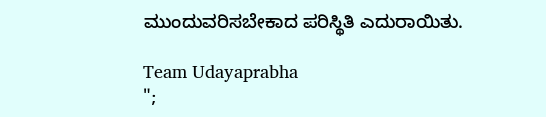ಮುಂದುವರಿಸಬೇಕಾದ ಪರಿಸ್ಥಿತಿ ಎದುರಾಯಿತು.

Team Udayaprabha
";